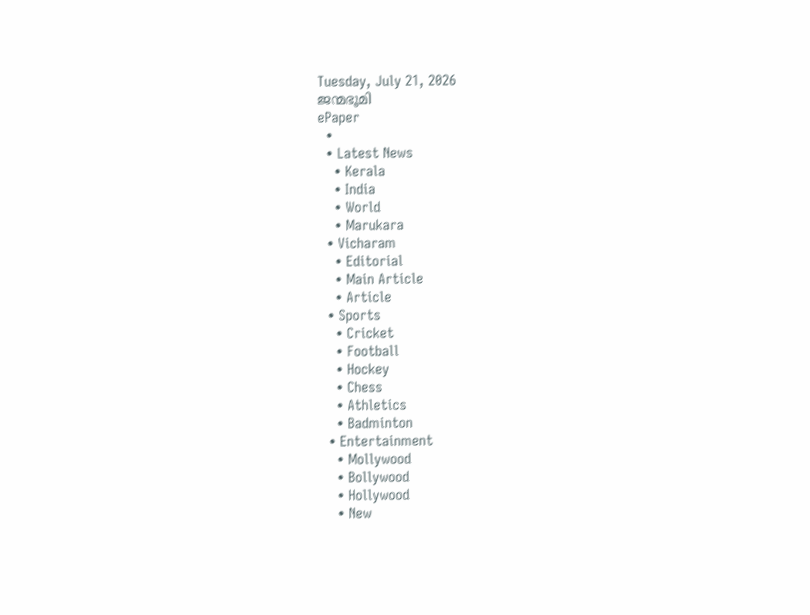Tuesday, July 21, 2026
ജന്മഭൂമി
ePaper
  •
  • Latest News
    • Kerala
    • India
    • World
    • Marukara
  • Vicharam
    • Editorial
    • Main Article
    • Article
  • Sports
    • Cricket
    • Football
    • Hockey
    • Chess
    • Athletics
    • Badminton
  • Entertainment
    • Mollywood
    • Bollywood
    • Hollywood
    • New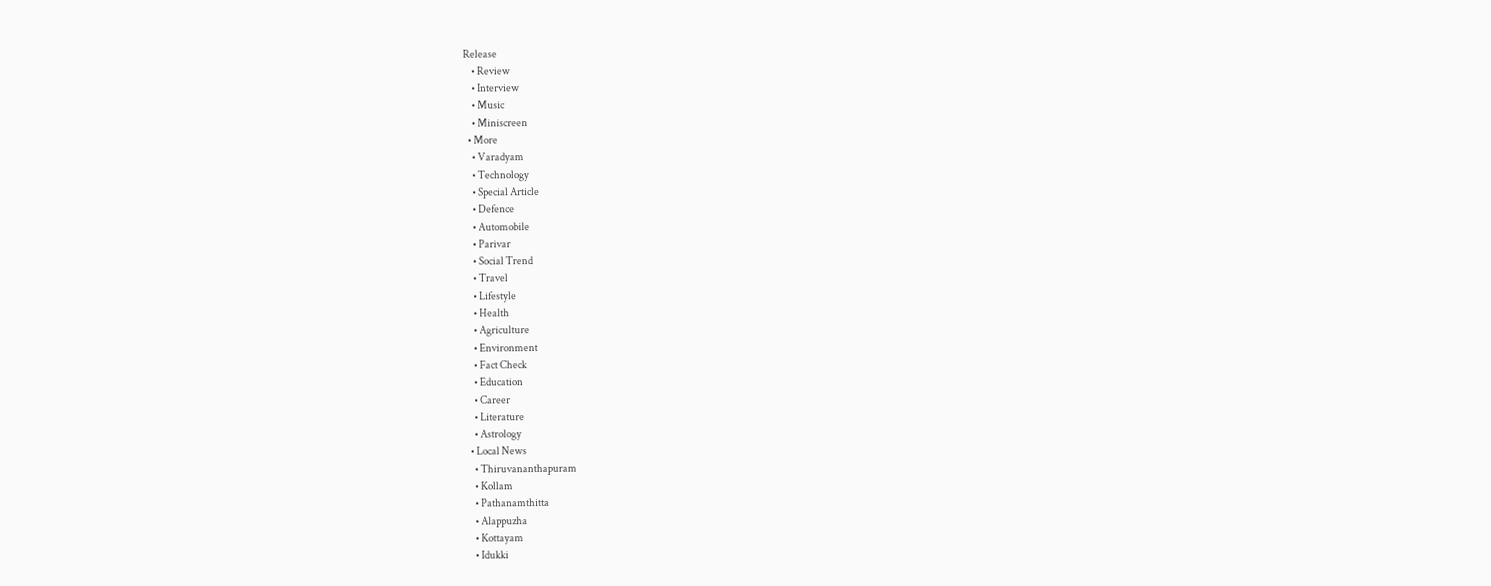Release
    • Review
    • Interview
    • Music
    • Miniscreen
  • More
    • Varadyam
    • Technology
    • Special Article
    • Defence
    • Automobile
    • Parivar
    • Social Trend
    • Travel
    • Lifestyle
    • Health
    • Agriculture
    • Environment
    • Fact Check
    • Education
    • Career
    • Literature
    • Astrology
  • Local News
    • Thiruvananthapuram
    • Kollam
    • Pathanamthitta
    • Alappuzha
    • Kottayam
    • Idukki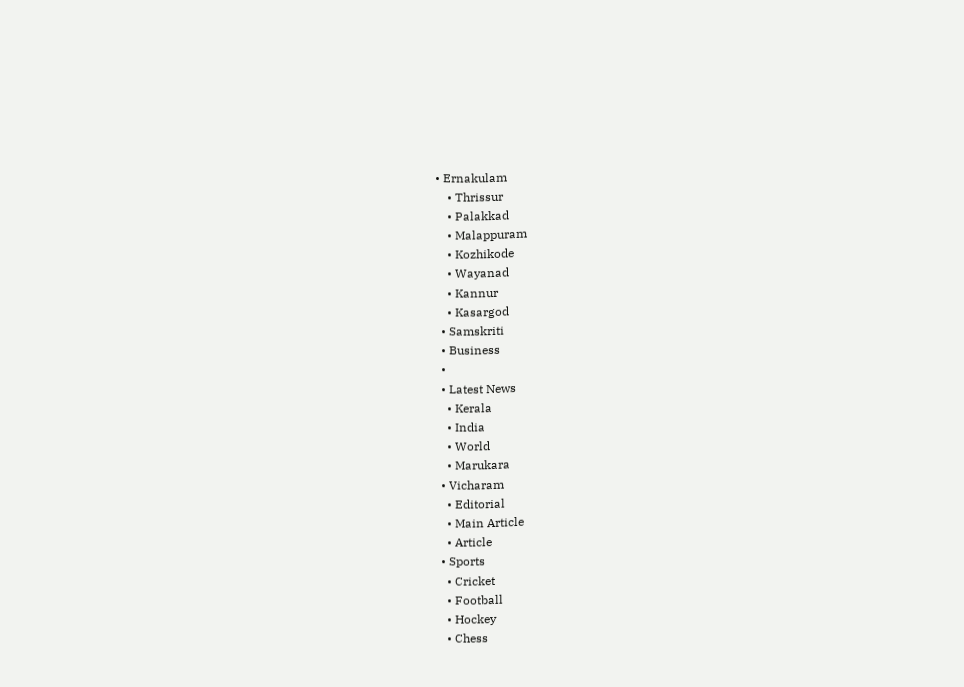• Ernakulam
    • Thrissur
    • Palakkad
    • Malappuram
    • Kozhikode
    • Wayanad
    • Kannur
    • Kasargod
  • Samskriti
  • Business
  •
  • Latest News
    • Kerala
    • India
    • World
    • Marukara
  • Vicharam
    • Editorial
    • Main Article
    • Article
  • Sports
    • Cricket
    • Football
    • Hockey
    • Chess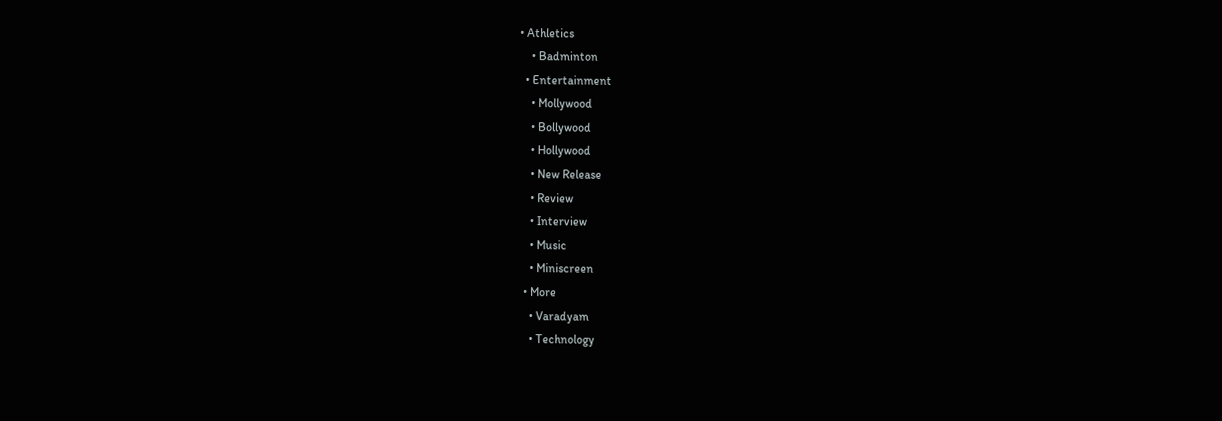• Athletics
    • Badminton
  • Entertainment
    • Mollywood
    • Bollywood
    • Hollywood
    • New Release
    • Review
    • Interview
    • Music
    • Miniscreen
  • More
    • Varadyam
    • Technology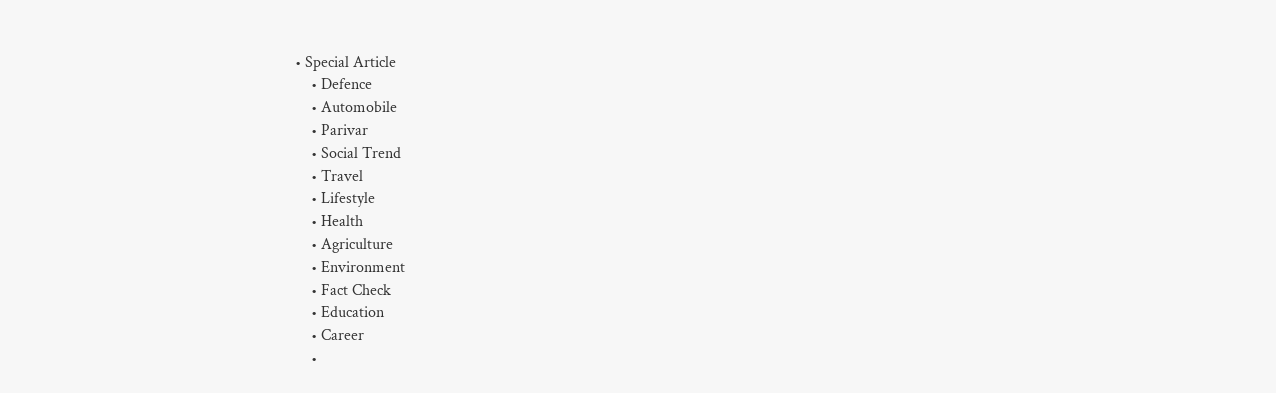• Special Article
    • Defence
    • Automobile
    • Parivar
    • Social Trend
    • Travel
    • Lifestyle
    • Health
    • Agriculture
    • Environment
    • Fact Check
    • Education
    • Career
    •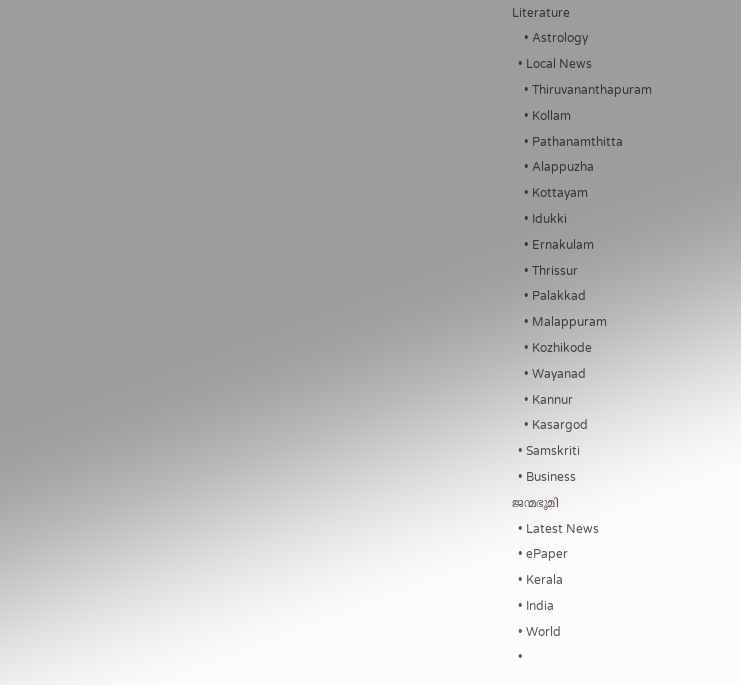Literature
    • Astrology
  • Local News
    • Thiruvananthapuram
    • Kollam
    • Pathanamthitta
    • Alappuzha
    • Kottayam
    • Idukki
    • Ernakulam
    • Thrissur
    • Palakkad
    • Malappuram
    • Kozhikode
    • Wayanad
    • Kannur
    • Kasargod
  • Samskriti
  • Business
ജന്മഭൂമി
  • Latest News
  • ePaper
  • Kerala
  • India
  • World
  •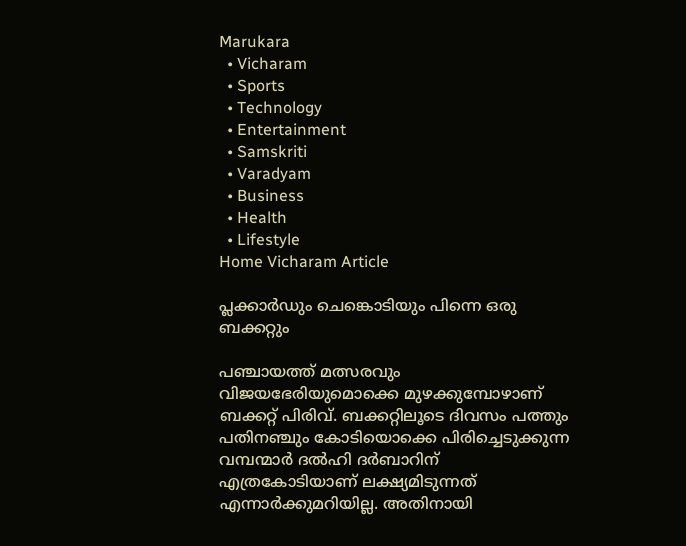Marukara
  • Vicharam
  • Sports
  • Technology
  • Entertainment
  • Samskriti
  • Varadyam
  • Business
  • Health
  • Lifestyle
Home Vicharam Article

പ്ലക്കാര്‍ഡും ചെങ്കൊടിയും പിന്നെ ഒരു ബക്കറ്റും

പഞ്ചായത്ത് മത്സരവും വിജയഭേരിയുമൊക്കെ മുഴക്കുമ്പോഴാണ് ബക്കറ്റ് പിരിവ്. ബക്കറ്റിലൂടെ ദിവസം പത്തും പതിനഞ്ചും കോടിയൊക്കെ പിരിച്ചെടുക്കുന്ന വമ്പന്മാര്‍ ദല്‍ഹി ദര്‍ബാറിന് എത്രകോടിയാണ് ലക്ഷ്യമിടുന്നത് എന്നാര്‍ക്കുമറിയില്ല. അതിനായി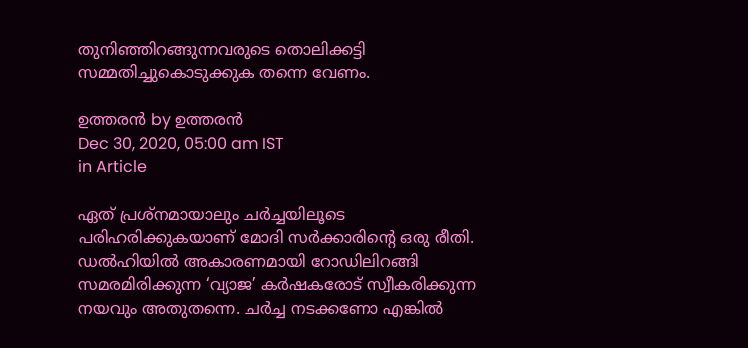തുനിഞ്ഞിറങ്ങുന്നവരുടെ തൊലിക്കട്ടി സമ്മതിച്ചുകൊടുക്കുക തന്നെ വേണം.

ഉത്തരന്‍ by ഉത്തരന്‍
Dec 30, 2020, 05:00 am IST
in Article

ഏത് പ്രശ്‌നമായാലും ചര്‍ച്ചയിലൂടെ പരിഹരിക്കുകയാണ് മോദി സര്‍ക്കാരിന്റെ ഒരു രീതി. ഡല്‍ഹിയില്‍ അകാരണമായി റോഡിലിറങ്ങി സമരമിരിക്കുന്ന ‘വ്യാജ’ കര്‍ഷകരോട് സ്വീകരിക്കുന്ന നയവും അതുതന്നെ. ചര്‍ച്ച നടക്കണോ എങ്കില്‍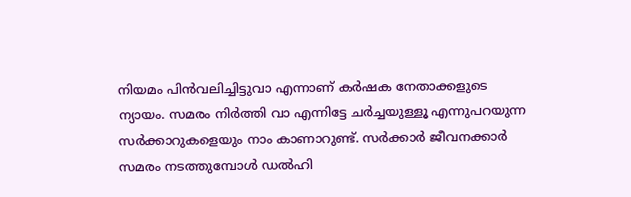നിയമം പിന്‍വലിച്ചിട്ടുവാ എന്നാണ് കര്‍ഷക നേതാക്കളുടെ ന്യായം. സമരം നിര്‍ത്തി വാ എന്നിട്ടേ ചര്‍ച്ചയുള്ളൂ എന്നുപറയുന്ന സര്‍ക്കാറുകളെയും നാം കാണാറുണ്ട്. സര്‍ക്കാര്‍ ജീവനക്കാര്‍ സമരം നടത്തുമ്പോള്‍ ഡല്‍ഹി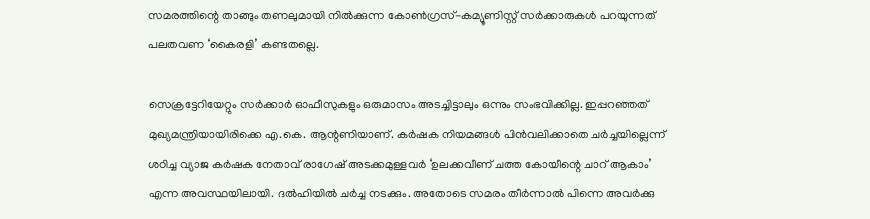സമരത്തിന്റെ താങ്ങും തണലുമായി നില്‍ക്കുന്ന കോണ്‍ഗ്രസ്-കമ്യൂണിസ്റ്റ് സര്‍ക്കാരുകള്‍ പറയുന്നത് പലതവണ ‘കൈരളി’ കണ്ടതല്ലെ.

സെക്രട്ടേറിയേറ്റും സര്‍ക്കാര്‍ ഓഫീസുകളും ഒരുമാസം അടച്ചിട്ടാലും ഒന്നും സംഭവിക്കില്ല. ഇപ്പറഞ്ഞത് മുഖ്യമന്ത്രിയായിരിക്കെ എ.കെ. ആന്റണിയാണ്. കര്‍ഷക നിയമങ്ങള്‍ പിന്‍വലിക്കാതെ ചര്‍ച്ചയില്ലെന്ന് ശഠിച്ച വ്യാജ കര്‍ഷക നേതാവ് രാഗേഷ് അടക്കമുള്ളവര്‍ ‘ഉലക്കവീണ് ചത്ത കോയീന്റെ ചാറ് ആകാം’ എന്ന അവസ്ഥയിലായി. ദല്‍ഹിയില്‍ ചര്‍ച്ച നടക്കും. അതോടെ സമരം തീര്‍ന്നാല്‍ പിന്നെ അവര്‍ക്കു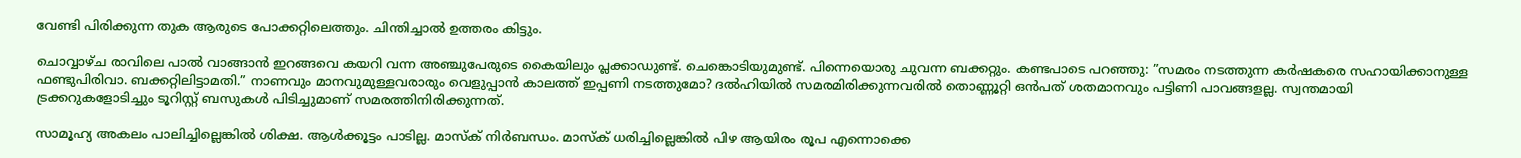വേണ്ടി പിരിക്കുന്ന തുക ആരുടെ പോക്കറ്റിലെത്തും. ചിന്തിച്ചാല്‍ ഉത്തരം കിട്ടും.

ചൊവ്വാഴ്ച രാവിലെ പാല്‍ വാങ്ങാന്‍ ഇറങ്ങവെ കയറി വന്ന അഞ്ചുപേരുടെ കൈയിലും പ്ലക്കാഡുണ്ട്. ചെങ്കൊടിയുമുണ്ട്. പിന്നെയൊരു ചുവന്ന ബക്കറ്റും. കണ്ടപാടെ പറഞ്ഞു: ”സമരം നടത്തുന്ന കര്‍ഷകരെ സഹായിക്കാനുള്ള ഫണ്ടുപിരിവാ. ബക്കറ്റിലിട്ടാമതി.” നാണവും മാനവുമുള്ളവരാരും വെളുപ്പാന്‍ കാലത്ത് ഇപ്പണി നടത്തുമോ? ദല്‍ഹിയില്‍ സമരമിരിക്കുന്നവരില്‍ തൊണ്ണൂറ്റി ഒന്‍പത് ശതമാനവും പട്ടിണി പാവങ്ങളല്ല. സ്വന്തമായി ട്രക്കറുകളോടിച്ചും ടൂറിസ്റ്റ് ബസുകള്‍ പിടിച്ചുമാണ് സമരത്തിനിരിക്കുന്നത്.

സാമൂഹ്യ അകലം പാലിച്ചില്ലെങ്കില്‍ ശിക്ഷ. ആള്‍ക്കൂട്ടം പാടില്ല. മാസ്‌ക് നിര്‍ബന്ധം. മാസ്‌ക് ധരിച്ചില്ലെങ്കില്‍ പിഴ ആയിരം രൂപ എന്നൊക്കെ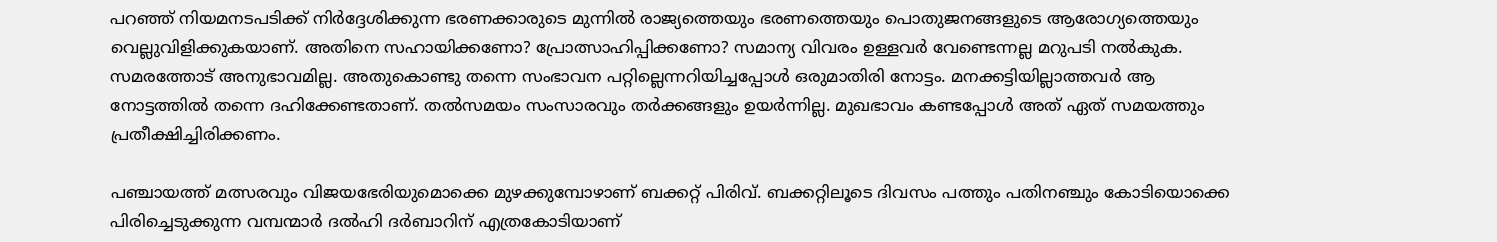പറഞ്ഞ് നിയമനടപടിക്ക് നിര്‍ദ്ദേശിക്കുന്ന ഭരണക്കാരുടെ മുന്നില്‍ രാജ്യത്തെയും ഭരണത്തെയും പൊതുജനങ്ങളുടെ ആരോഗ്യത്തെയും വെല്ലുവിളിക്കുകയാണ്. അതിനെ സഹായിക്കണോ? പ്രോത്സാഹിപ്പിക്കണോ? സമാന്യ വിവരം ഉള്ളവര്‍ വേണ്ടെന്നല്ല മറുപടി നല്‍കുക. സമരത്തോട് അനുഭാവമില്ല. അതുകൊണ്ടു തന്നെ സംഭാവന പറ്റില്ലെന്നറിയിച്ചപ്പോള്‍ ഒരുമാതിരി നോട്ടം. മനക്കട്ടിയില്ലാത്തവര്‍ ആ നോട്ടത്തില്‍ തന്നെ ദഹിക്കേണ്ടതാണ്. തല്‍സമയം സംസാരവും തര്‍ക്കങ്ങളും ഉയര്‍ന്നില്ല. മുഖഭാവം കണ്ടപ്പോള്‍ അത് ഏത് സമയത്തും പ്രതീക്ഷിച്ചിരിക്കണം.

പഞ്ചായത്ത് മത്സരവും വിജയഭേരിയുമൊക്കെ മുഴക്കുമ്പോഴാണ് ബക്കറ്റ് പിരിവ്. ബക്കറ്റിലൂടെ ദിവസം പത്തും പതിനഞ്ചും കോടിയൊക്കെ പിരിച്ചെടുക്കുന്ന വമ്പന്മാര്‍ ദല്‍ഹി ദര്‍ബാറിന് എത്രകോടിയാണ്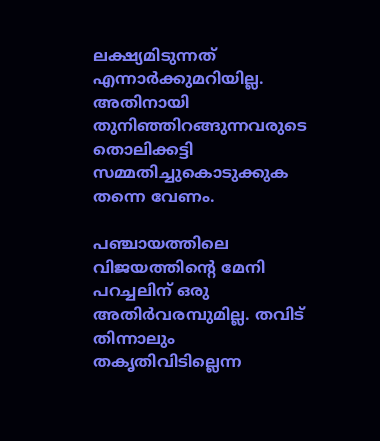ലക്ഷ്യമിടുന്നത് എന്നാര്‍ക്കുമറിയില്ല. അതിനായി തുനിഞ്ഞിറങ്ങുന്നവരുടെ തൊലിക്കട്ടി സമ്മതിച്ചുകൊടുക്കുക തന്നെ വേണം.

പഞ്ചായത്തിലെ വിജയത്തിന്റെ മേനി പറച്ചലിന് ഒരു അതിര്‍വരമ്പുമില്ല. തവിട് തിന്നാലും തകൃതിവിടില്ലെന്ന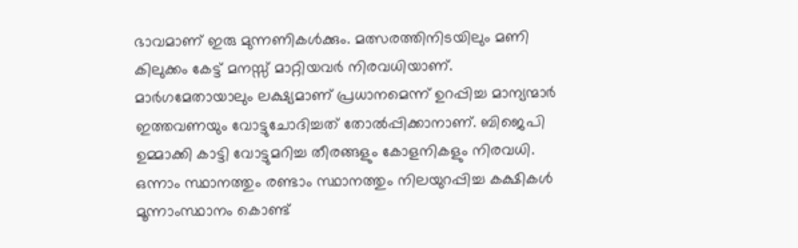ഭാവമാണ് ഇരു മുന്നണികള്‍ക്കും. മത്സരത്തിനിടയിലും മണി കിലുക്കം കേട്ട് മനസ്സ് മാറ്റിയവര്‍ നിരവധിയാണ്. മാര്‍ഗമേതായാലും ലക്ഷ്യമാണ് പ്രധാനമെന്ന് ഉറപ്പിച്ച മാന്യന്മാര്‍ ഇത്തവണയും വോട്ടുചോദിച്ചത് തോല്‍പ്പിക്കാനാണ്. ബിജെപി ഉമ്മാക്കി കാട്ടി വോട്ടുമറിച്ച തീരങ്ങളും കോളനികളും നിരവധി. ഒന്നാം സ്ഥാനത്തും രണ്ടാം സ്ഥാനത്തും നിലയുറപ്പിച്ച കക്ഷികള്‍ മൂന്നാംസ്ഥാനം കൊണ്ട്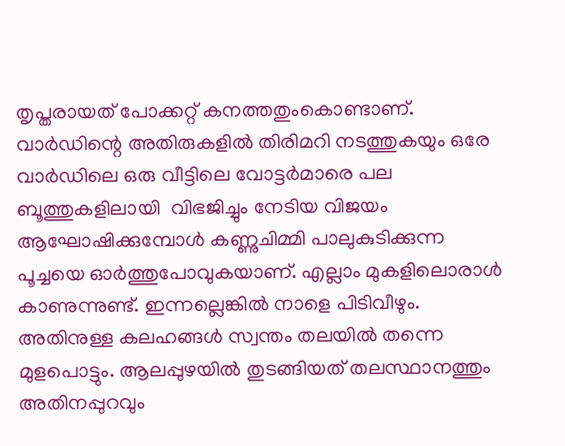തൃപ്തരായത് പോക്കറ്റ് കനത്തതുംകൊണ്ടാണ്. വാര്‍ഡിന്റെ അതിരുകളില്‍ തിരിമറി നടത്തുകയും ഒരേ വാര്‍ഡിലെ ഒരു വീട്ടിലെ വോട്ടര്‍മാരെ പല ബൂത്തുകളിലായി  വിഭജിച്ചും നേടിയ വിജയം ആഘോഷിക്കുമ്പോള്‍ കണ്ണുചിമ്മി പാലുകുടിക്കുന്ന പൂച്ചയെ ഓര്‍ത്തുപോവുകയാണ്. എല്ലാം മുകളിലൊരാള്‍ കാണുന്നുണ്ട്. ഇന്നല്ലെങ്കില്‍ നാളെ പിടിവീഴും. അതിനുള്ള കലഹങ്ങള്‍ സ്വന്തം തലയില്‍ തന്നെ മുളപൊട്ടും. ആലപ്പുഴയില്‍ തുടങ്ങിയത് തലസ്ഥാനത്തും അതിനപ്പുറവും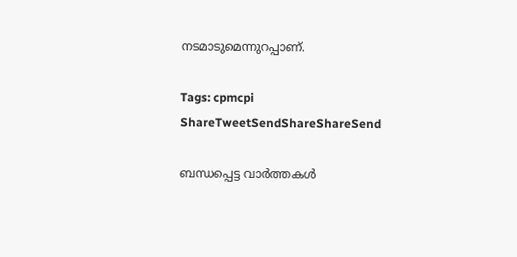നടമാടുമെന്നുറപ്പാണ്.

Tags: cpmcpi
ShareTweetSendShareShareSend

ബന്ധപ്പെട്ട വാര്‍ത്തകള്‍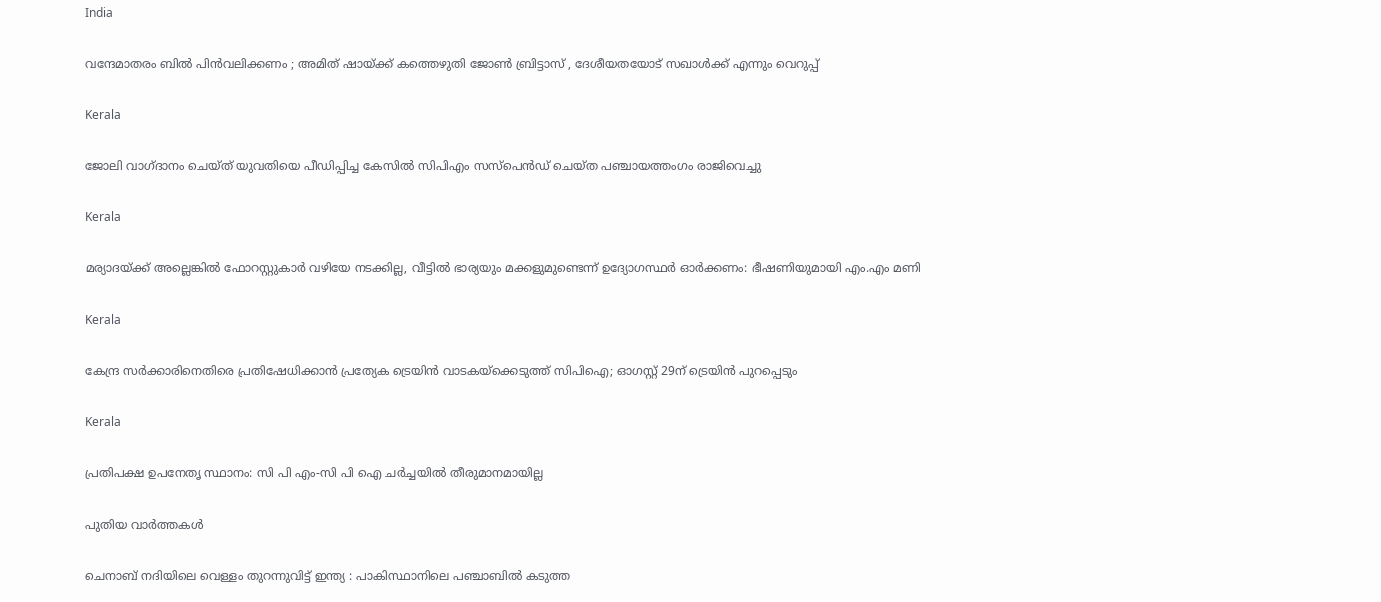India

വന്ദേമാതരം ബിൽ പിൻവലിക്കണം ; അമിത് ഷായ്‌ക്ക് കത്തെഴുതി ജോൺ ബ്രിട്ടാസ് , ദേശീയതയോട് സഖാൾക്ക് എന്നും വെറുപ്പ്

Kerala

ജോലി വാഗ്ദാനം ചെയ്ത് യുവതിയെ പീഡിപ്പിച്ച കേസില്‍ സിപിഎം സസ്പെൻഡ് ചെയ്ത പഞ്ചായത്തംഗം രാജിവെച്ചു

Kerala

മര്യാദയ്‌ക്ക് അല്ലെങ്കില്‍ ഫോറസ്റ്റുകാര്‍ വഴിയേ നടക്കില്ല, വീട്ടിൽ ഭാര്യയും മക്കളുമുണ്ടെന്ന് ഉദ്യോഗസ്ഥർ ഓർക്കണം: ഭീഷണിയുമായി എം.എം മണി

Kerala

കേന്ദ്ര സർക്കാരിനെതിരെ പ്രതിഷേധിക്കാൻ പ്രത്യേക ട്രെയിൻ വാടകയ്‌ക്കെടുത്ത് സിപിഐ; ഓഗസ്റ്റ് 29ന് ട്രെയിൻ പുറപ്പെടും

Kerala

പ്രതിപക്ഷ ഉപനേതൃ സ്ഥാനം: സി പി എം-സി പി ഐ ചര്‍ച്ചയില്‍ തീരുമാനമായില്ല

പുതിയ വാര്‍ത്തകള്‍

ചെനാബ് നദിയിലെ വെള്ളം തുറന്നുവിട്ട് ഇന്ത്യ : പാകിസ്ഥാനിലെ പഞ്ചാബിൽ കടുത്ത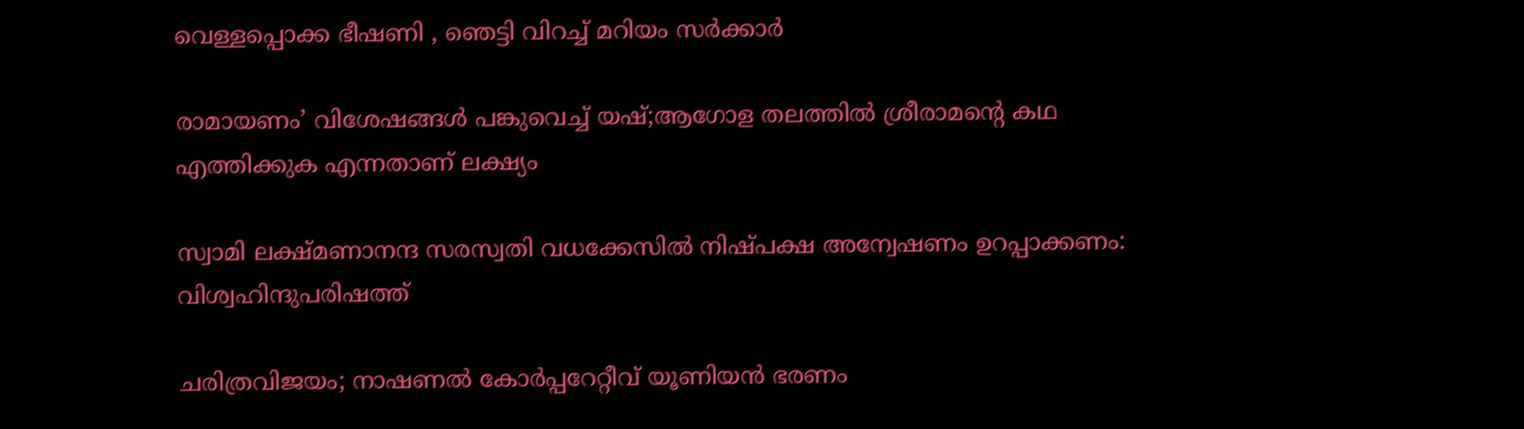വെള്ളപ്പൊക്ക ഭീഷണി , ഞെട്ടി വിറച്ച് മറിയം സർക്കാർ

രാമായണം’ വിശേഷങ്ങൾ പങ്കുവെച്ച് യഷ്;ആഗോള തലത്തിൽ ശ്രീരാമന്റെ കഥ എത്തിക്കുക എന്നതാണ് ലക്ഷ്യം

സ്വാമി ലക്ഷ്മണാനന്ദ സരസ്വതി വധക്കേസില്‍ നിഷ്പക്ഷ അന്വേഷണം ഉറപ്പാക്കണം: വിശ്വഹിന്ദുപരിഷത്ത്

ചരിത്രവിജയം; നാഷണല്‍ കോര്‍പ്പറേറ്റീവ് യൂണിയന്‍ ഭരണം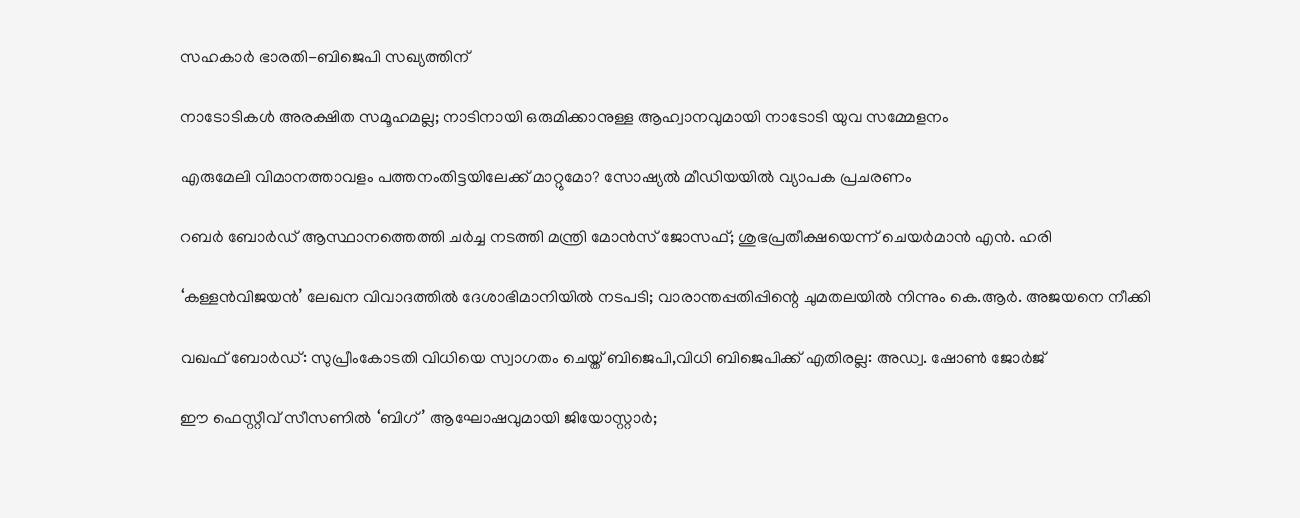സഹകാര്‍ ഭാരതി-ബിജെപി സഖ്യത്തിന്

നാടോടികൾ അരക്ഷിത സമൂഹമല്ല; നാടിനായി ഒരുമിക്കാനുള്ള ആഹ്വാനവുമായി നാടോടി യുവ സമ്മേളനം

എരുമേലി വിമാനത്താവളം പത്തനംതിട്ടയിലേക്ക് മാറ്റുമോ? സോഷ്യല്‍ മീഡിയയില്‍ വ്യാപക പ്രചരണം

റബര്‍ ബോര്‍ഡ് ആസ്ഥാനത്തെത്തി ചര്‍ച്ച നടത്തി മന്ത്രി മോന്‍സ് ജോസഫ്; ശുഭപ്രതീക്ഷയെന്ന് ചെയര്‍മാന്‍ എന്‍. ഹരി

‘കള്ളൻവിജയൻ’ ലേഖന വിവാദത്തിൽ ദേശാഭിമാനിയിൽ നടപടി; വാരാന്തപ്പതിപ്പിന്റെ ചുമതലയിൽ നിന്നും കെ.ആർ. അജയനെ നീക്കി

വഖഫ് ബോർഡ്: സുപ്രീംകോടതി വിധിയെ സ്വാഗതം ചെയ്ത് ബിജെപി,വിധി ബിജെപിക്ക് എതിരല്ല: അഡ്വ. ഷോൺ ജോർജ്

ഈ ഫെസ്റ്റീവ് സീസണിൽ ‘ബിഗ്’ ആഘോഷവുമായി ജിയോസ്റ്റാർ;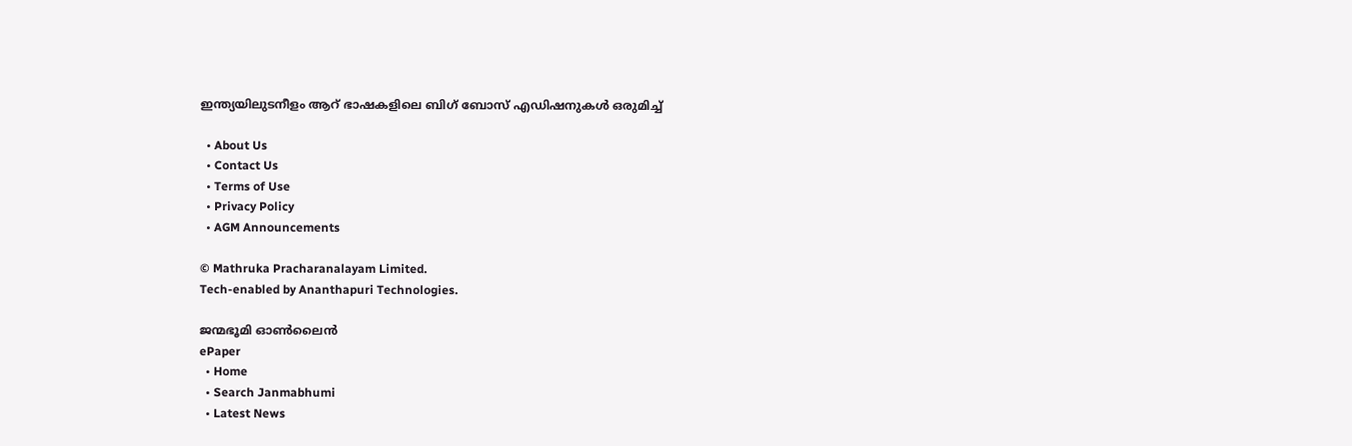ഇന്ത്യയിലുടനീളം ആറ് ഭാഷകളിലെ ബിഗ് ബോസ് എഡിഷനുകൾ ഒരുമിച്ച്

  • About Us
  • Contact Us
  • Terms of Use
  • Privacy Policy
  • AGM Announcements

© Mathruka Pracharanalayam Limited.
Tech-enabled by Ananthapuri Technologies.

ജന്മഭൂമി ഓണ്‍ലൈന്‍
ePaper
  • Home
  • Search Janmabhumi
  • Latest News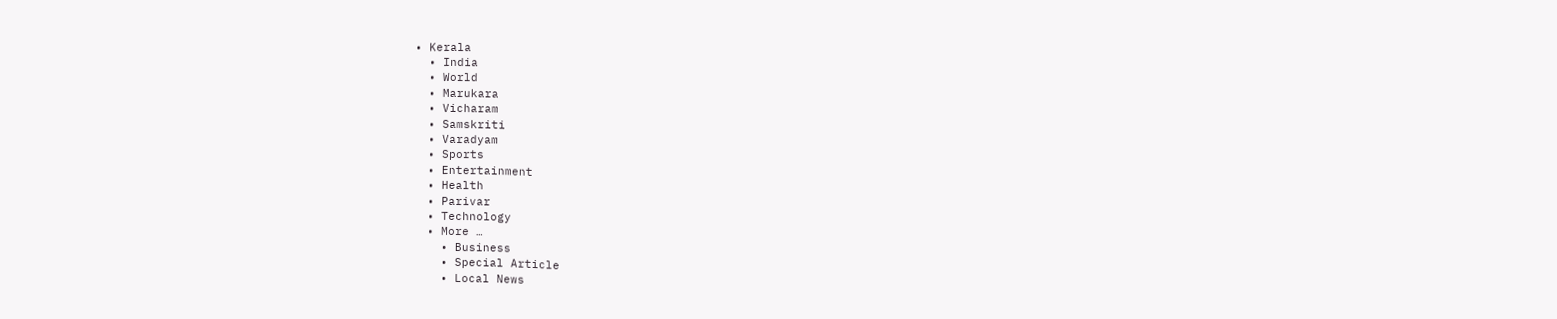• Kerala
  • India
  • World
  • Marukara
  • Vicharam
  • Samskriti
  • Varadyam
  • Sports
  • Entertainment
  • Health
  • Parivar
  • Technology
  • More …
    • Business
    • Special Article
    • Local News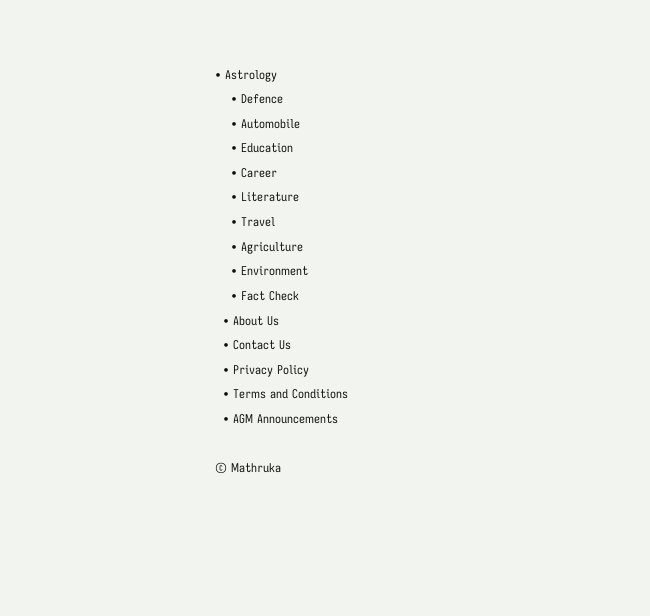• Astrology
    • Defence
    • Automobile
    • Education
    • Career
    • Literature
    • Travel
    • Agriculture
    • Environment
    • Fact Check
  • About Us
  • Contact Us
  • Privacy Policy
  • Terms and Conditions
  • AGM Announcements

© Mathruka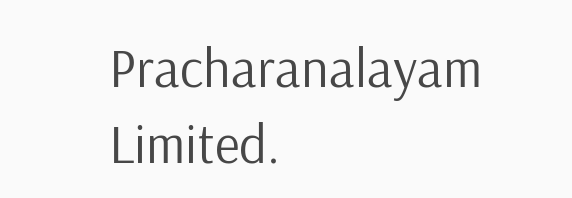Pracharanalayam Limited.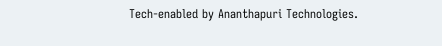Tech-enabled by Ananthapuri Technologies.